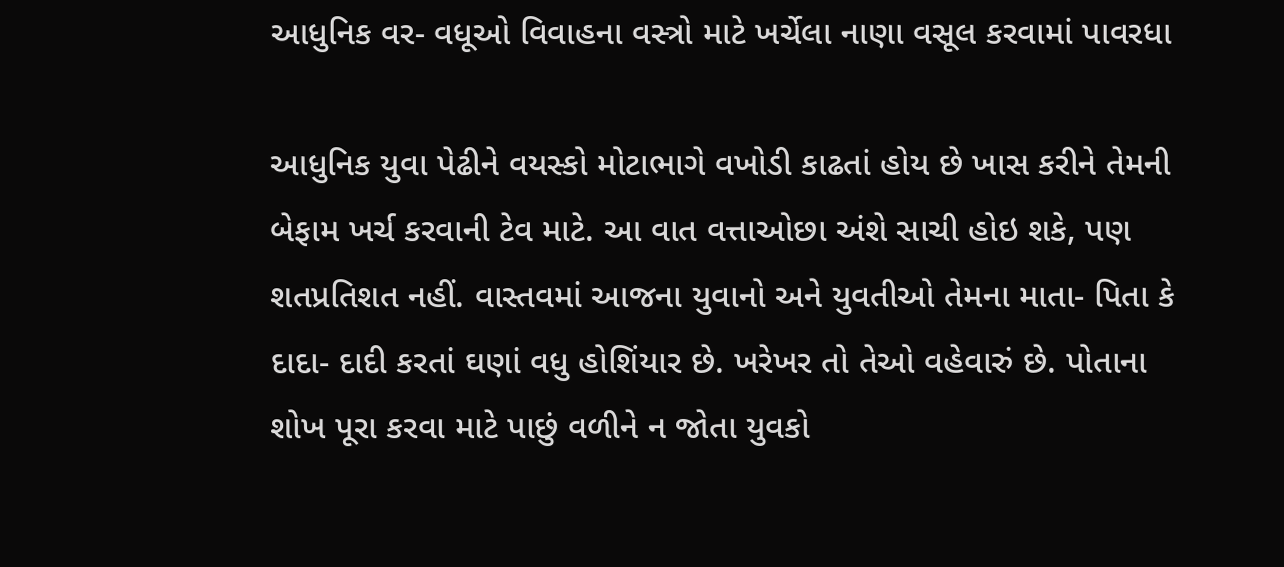આધુનિક વર- વધૂઓ વિવાહના વસ્ત્રો માટે ખર્ચેલા નાણા વસૂલ કરવામાં પાવરધા

આધુનિક યુવા પેઢીને વયસ્કો મોટાભાગે વખોડી કાઢતાં હોય છે ખાસ કરીને તેમની બેફામ ખર્ચ કરવાની ટેવ માટે. આ વાત વત્તાઓછા અંશે સાચી હોઇ શકે, પણ શતપ્રતિશત નહીં. વાસ્તવમાં આજના યુવાનો અને યુવતીઓ તેમના માતા- પિતા કે દાદા- દાદી કરતાં ઘણાં વધુ હોશિંયાર છે. ખરેખર તો તેઓ વહેવારું છે. પોતાના શોખ પૂરા કરવા માટે પાછું વળીને ન જોતા યુવકો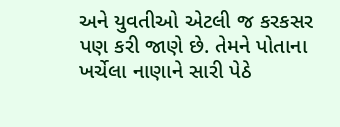અને યુવતીઓ એટલી જ કરકસર પણ કરી જાણે છે. તેમને પોતાના ખર્ચેલા નાણાને સારી પેઠે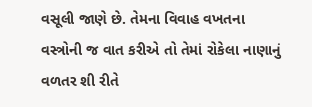વસૂલી જાણે છે. તેમના વિવાહ વખતના વસ્ત્રોની જ વાત કરીએ તો તેમાં રોકેલા નાણાનું વળતર શી રીતે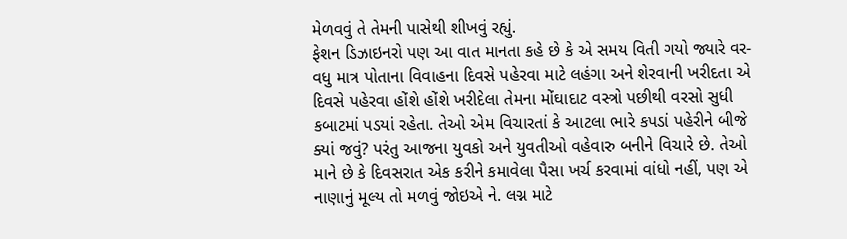મેળવવું તે તેમની પાસેથી શીખવું રહ્યું.
ફેશન ડિઝાઇનરો પણ આ વાત માનતા કહે છે કે એ સમય વિતી ગયો જ્યારે વર- વધુ માત્ર પોતાના વિવાહના દિવસે પહેરવા માટે લહંગા અને શેરવાની ખરીદતા એ દિવસે પહેરવા હોંશે હોંશે ખરીદેલા તેમના મોંઘાદાટ વસ્ત્રો પછીથી વરસો સુધી કબાટમાં પડયાં રહેતા. તેઓ એમ વિચારતાં કે આટલા ભારે કપડાં પહેરીને બીજે ક્યાં જવું? પરંતુ આજના યુવકો અને યુવતીઓ વહેવારુ બનીને વિચારે છે. તેઓ માને છે કે દિવસરાત એક કરીને કમાવેલા પૈસા ખર્ચ કરવામાં વાંધો નહીં, પણ એ નાણાનું મૂલ્ય તો મળવું જોઇએ ને. લગ્ન માટે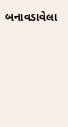બનાવડાવેલા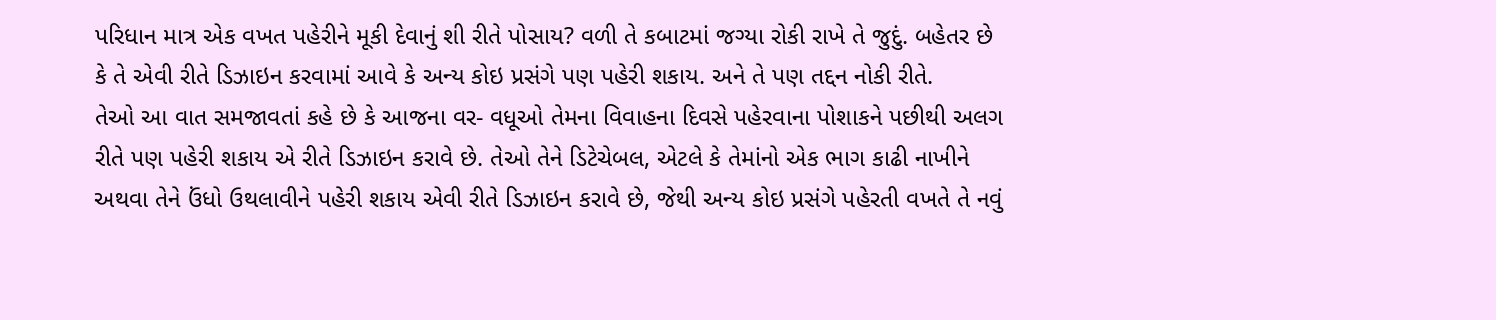પરિધાન માત્ર એક વખત પહેરીને મૂકી દેવાનું શી રીતે પોસાય? વળી તે કબાટમાં જગ્યા રોકી રાખે તે જુદું. બહેતર છે કે તે એવી રીતે ડિઝાઇન કરવામાં આવે કે અન્ય કોઇ પ્રસંગે પણ પહેરી શકાય. અને તે પણ તદ્દન નોકી રીતે.
તેઓ આ વાત સમજાવતાં કહે છે કે આજના વર- વધૂઓ તેમના વિવાહના દિવસે પહેરવાના પોશાકને પછીથી અલગ રીતે પણ પહેરી શકાય એ રીતે ડિઝાઇન કરાવે છે. તેઓ તેને ડિટેચેબલ, એટલે કે તેમાંનો એક ભાગ કાઢી નાખીને અથવા તેને ઉંધો ઉથલાવીને પહેરી શકાય એવી રીતે ડિઝાઇન કરાવે છે, જેથી અન્ય કોઇ પ્રસંગે પહેરતી વખતે તે નવું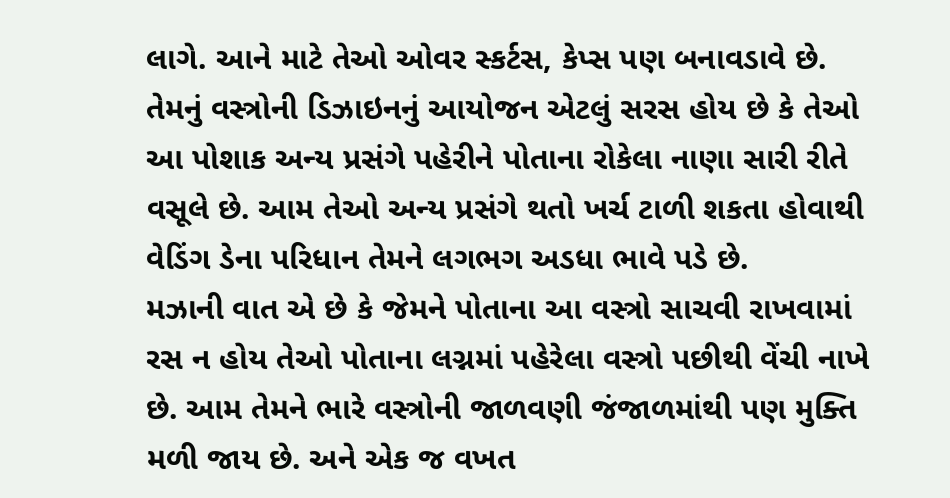લાગે. આને માટે તેઓ ઓવર સ્કર્ટસ, કેપ્સ પણ બનાવડાવે છે. તેમનું વસ્ત્રોની ડિઝાઇનનું આયોજન એટલું સરસ હોય છે કે તેઓ આ પોશાક અન્ય પ્રસંગે પહેરીને પોતાના રોકેલા નાણા સારી રીતે વસૂલે છે. આમ તેઓ અન્ય પ્રસંગે થતો ખર્ચ ટાળી શકતા હોવાથી વેડિંગ ડેના પરિધાન તેમને લગભગ અડધા ભાવે પડે છે.
મઝાની વાત એ છે કે જેમને પોતાના આ વસ્ત્રો સાચવી રાખવામાં રસ ન હોય તેઓ પોતાના લગ્નમાં પહેરેલા વસ્ત્રો પછીથી વેંચી નાખે છે. આમ તેમને ભારે વસ્ત્રોની જાળવણી જંજાળમાંથી પણ મુક્તિ મળી જાય છે. અને એક જ વખત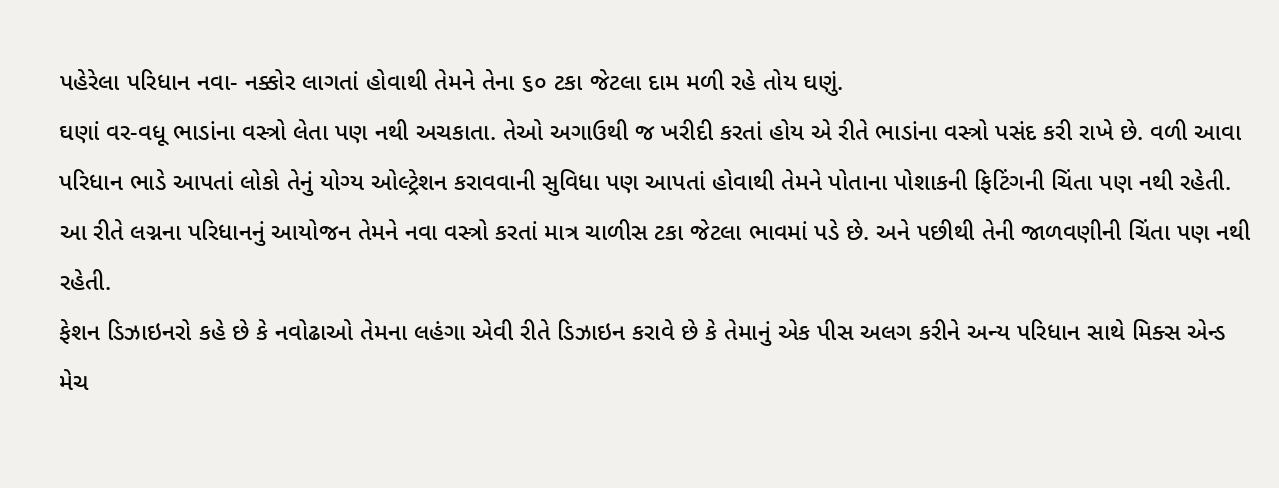પહેરેલા પરિધાન નવા- નક્કોર લાગતાં હોવાથી તેમને તેના ૬૦ ટકા જેટલા દામ મળી રહે તોય ઘણું.
ઘણાં વર-વધૂ ભાડાંના વસ્ત્રો લેતા પણ નથી અચકાતા. તેઓ અગાઉથી જ ખરીદી કરતાં હોય એ રીતે ભાડાંના વસ્ત્રો પસંદ કરી રાખે છે. વળી આવા પરિધાન ભાડે આપતાં લોકો તેનું યોગ્ય ઓલ્ટ્રેશન કરાવવાની સુવિધા પણ આપતાં હોવાથી તેમને પોતાના પોશાકની ફિટિંગની ચિંતા પણ નથી રહેતી. આ રીતે લગ્નના પરિધાનનું આયોજન તેમને નવા વસ્ત્રો કરતાં માત્ર ચાળીસ ટકા જેટલા ભાવમાં પડે છે. અને પછીથી તેની જાળવણીની ચિંતા પણ નથી રહેતી.
ફેશન ડિઝાઇનરો કહે છે કે નવોઢાઓ તેમના લહંગા એવી રીતે ડિઝાઇન કરાવે છે કે તેમાનું એક પીસ અલગ કરીને અન્ય પરિધાન સાથે મિક્સ એન્ડ મેચ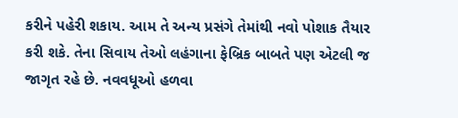કરીને પહેરી શકાય. આમ તે અન્ય પ્રસંગે તેમાંથી નવો પોશાક તૈયાર કરી શકે. તેના સિવાય તેઓ લહંગાના ફેબ્રિક બાબતે પણ એટલી જ જાગૃત રહે છે. નવવધૂઓ હળવા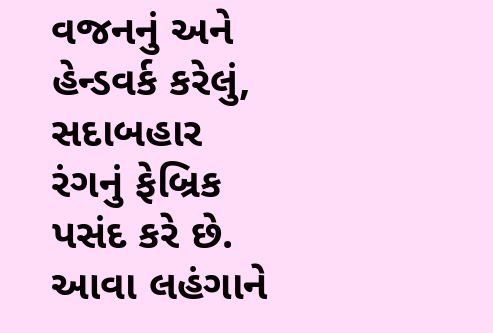વજનનું અને હેન્ડવર્ક કરેલું, સદાબહાર રંગનું ફેબ્રિક પસંદ કરે છે. આવા લહંગાને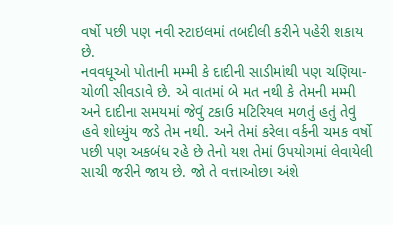વર્ષો પછી પણ નવી સ્ટાઇલમાં તબદીલી કરીને પહેરી શકાય છે.
નવવધૂઓ પોતાની મમ્મી કે દાદીની સાડીમાંથી પણ ચણિયા- ચોળી સીવડાવે છે. એ વાતમાં બે મત નથી કે તેમની મમ્મી અને દાદીના સમયમાં જેવું ટકાઉ મટિરિયલ મળતું હતું તેવું હવે શોધ્યુંય જડે તેમ નથી. અને તેમાં કરેલા વર્કની ચમક વર્ષો પછી પણ અકબંધ રહે છે તેનો યશ તેમાં ઉપયોગમાં લેવાયેલી સાચી જરીને જાય છે. જો તે વત્તાઓછા અંશે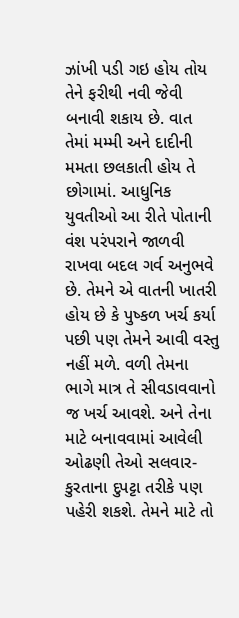ઝાંખી પડી ગઇ હોય તોય તેને ફરીથી નવી જેવી બનાવી શકાય છે. વાત તેમાં મમ્મી અને દાદીની મમતા છલકાતી હોય તે છોગામાં. આધુનિક યુવતીઓ આ રીતે પોતાની વંશ પરંપરાને જાળવી રાખવા બદલ ગર્વ અનુભવે છે. તેમને એ વાતની ખાતરી હોય છે કે પુષ્કળ ખર્ચ કર્યા પછી પણ તેમને આવી વસ્તુ નહીં મળે. વળી તેમના ભાગે માત્ર તે સીવડાવવાનો જ ખર્ચ આવશે. અને તેના માટે બનાવવામાં આવેલી ઓઢણી તેઓ સલવાર- કુરતાના દુપટ્ટા તરીકે પણ પહેરી શકશે. તેમને માટે તો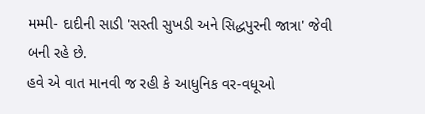મમ્મી- દાદીની સાડી 'સસ્તી સુખડી અને સિદ્ધપુરની જાત્રા' જેવી બની રહે છે.
હવે એ વાત માનવી જ રહી કે આધુનિક વર-વધૂઓ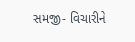સમજી- વિચારીને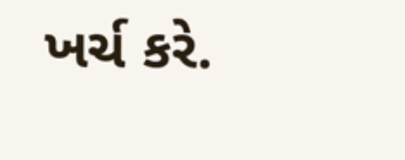ખર્ચ કરે.